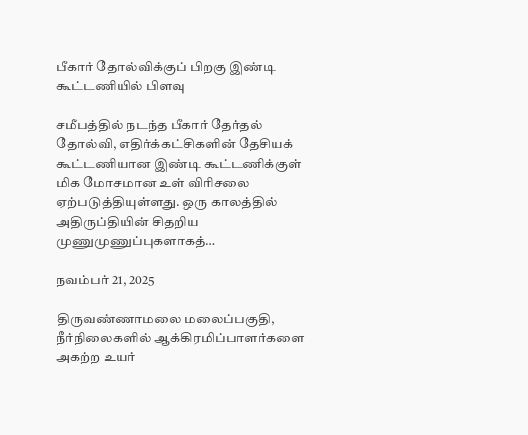பீகார் தோல்விக்குப் பிறகு இண்டி கூட்டணியில் பிளவு

சமீபத்தில் நடந்த பீகார் தேர்தல் தோல்வி, எதிர்க்கட்சிகளின் தேசியக் கூட்டணியான இண்டி கூட்டணிக்குள் மிக மோசமான உள் விரிசலை ஏற்படுத்தியுள்ளது. ஒரு காலத்தில் அதிருப்தியின் சிதறிய முணுமுணுப்புகளாகத்…

நவம்பர் 21, 2025

திருவண்ணாமலை மலைப்பகுதி, நீர்நிலைகளில் ஆக்கிரமிப்பாளர்களை அகற்ற உயர்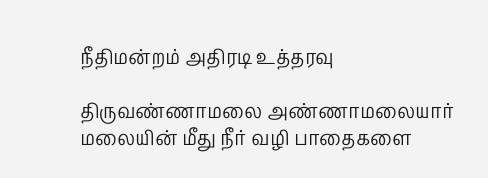நீதிமன்றம் அதிரடி உத்தரவு

திருவண்ணாமலை அண்ணாமலையார் மலையின் மீது நீர் வழி பாதைகளை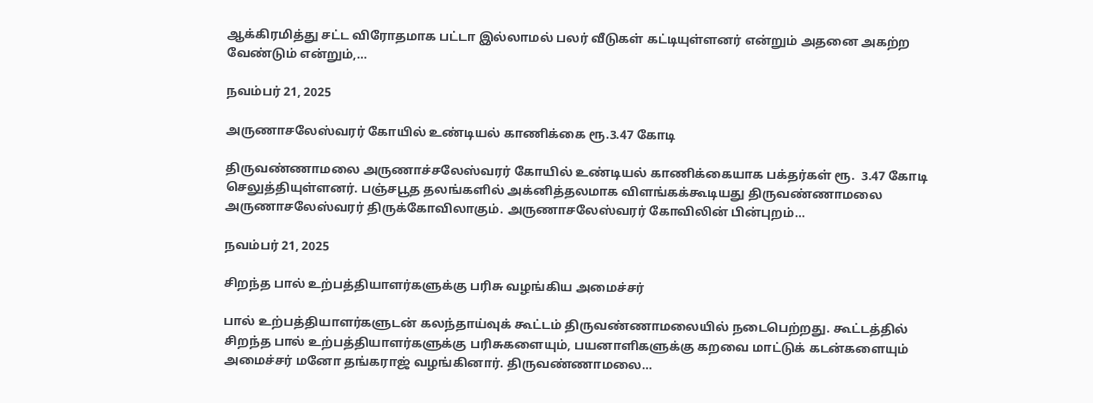ஆக்கிரமித்து சட்ட விரோதமாக பட்டா இல்லாமல் பலர் வீடுகள் கட்டியுள்ளனர் என்றும் அதனை அகற்ற வேண்டும் என்றும்,…

நவம்பர் 21, 2025

அருணாசலேஸ்வரர் கோயில் உண்டியல் காணிக்கை ரூ.3.47 கோடி

திருவண்ணாமலை அருணாச்சலேஸ்வரர் கோயில் உண்டியல் காணிக்கையாக பக்தர்கள் ரூ.  3.47 கோடி  செலுத்தியுள்ளனர். பஞ்சபூத தலங்களில் அக்னித்தலமாக விளங்கக்கூடியது திருவண்ணாமலை அருணாசலேஸ்வரர் திருக்கோவிலாகும். அருணாசலேஸ்வரர் கோவிலின் பின்புறம்…

நவம்பர் 21, 2025

சிறந்த பால் உற்பத்தியாளர்களுக்கு பரிசு வழங்கிய அமைச்சர்

பால் உற்பத்தியாளர்களுடன் கலந்தாய்வுக் கூட்டம் திருவண்ணாமலையில் நடைபெற்றது. கூட்டத்தில் சிறந்த பால் உற்பத்தியாளர்களுக்கு பரிசுகளையும், பயனாளிகளுக்கு கறவை மாட்டுக் கடன்களையும் அமைச்சர் மனோ தங்கராஜ் வழங்கினார். திருவண்ணாமலை…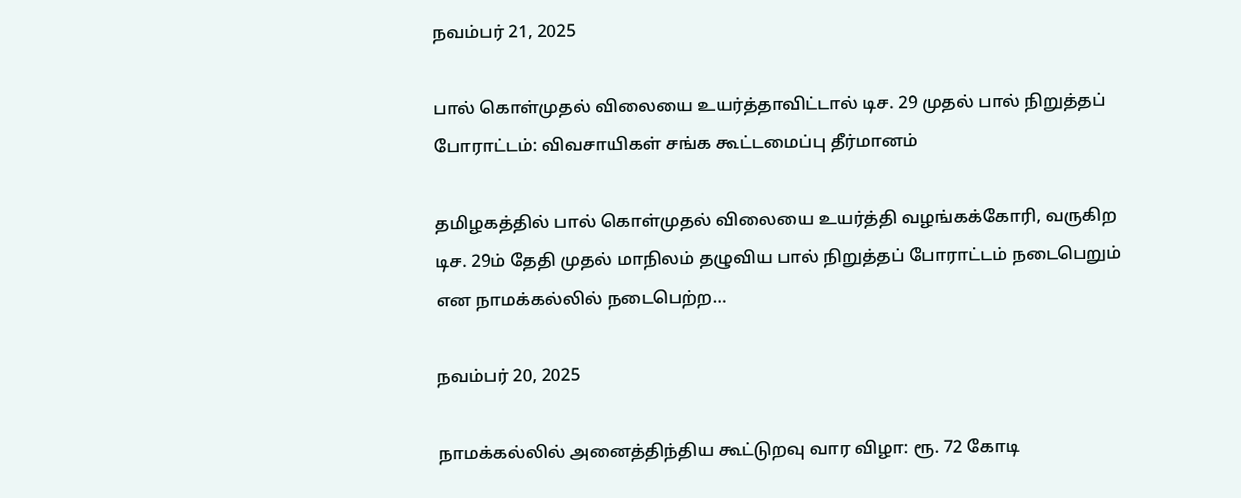நவம்பர் 21, 2025

பால் கொள்முதல் விலையை உயர்த்தாவிட்டால் டிச. 29 முதல் பால் நிறுத்தப் போராட்டம்: விவசாயிகள் சங்க கூட்டமைப்பு தீர்மானம்

தமிழகத்தில் பால் கொள்முதல் விலையை உயர்த்தி வழங்கக்கோரி, வருகிற டிச. 29ம் தேதி முதல் மாநிலம் தழுவிய பால் நிறுத்தப் போராட்டம் நடைபெறும் என நாமக்கல்லில் நடைபெற்ற…

நவம்பர் 20, 2025

நாமக்கல்லில் அனைத்திந்திய கூட்டுறவு வார விழா: ரூ. 72 கோடி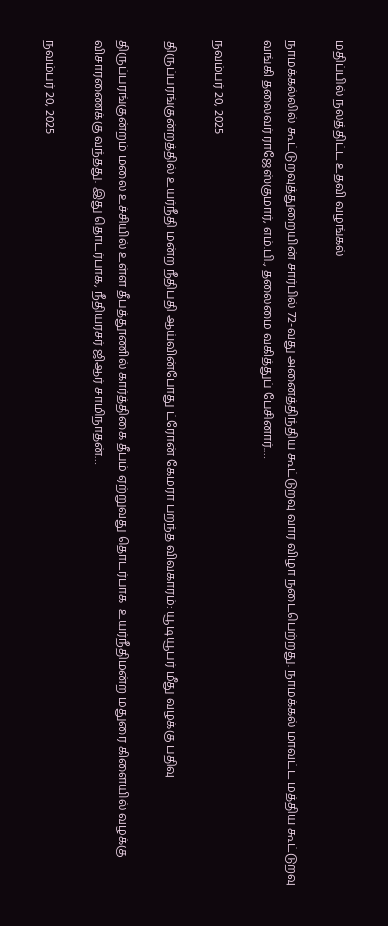மதிப்பில் நலத்திட்ட உதவி வழங்கல்

நாமக்கல்லில் கூட்டுறவுத்துறையின் சார்பில் 72-வது அனைத்திந்திய கூட்டுறவு வார விழா நடைபெற்றது. நாமக்கல் மாவட்ட மத்திய கூட்டுறவு வங்கி தலைவர் ராஜேஸ்குமார், எம்.பி., தலைமை வகித்துப் பேசினார்.…

நவம்பர் 20, 2025

திருப்பரங்குன்றத்தில் உயர்நீதி மன்ற நீதிபதி ஆய்வின்போது ட்ரோன் கேமரா பறந்த விவகாரம்: யூடியூபர் மீது வழக்கு பதிவு

திருப்பரங்குன்றம் மலை உச்சியில் உள்ள தீபத்தூணில் கார்த்திகை தீபம் ஏற்றுவது தொடர்பாக  உயர்நீதிமன்ற மதுரை கிளையில் வழக்கு விசாரணைக்கு வந்தது. இது தொடர்பாக, நீதியரசர் ஜிஆர் சாமிநாதன்…

நவம்பர் 20, 2025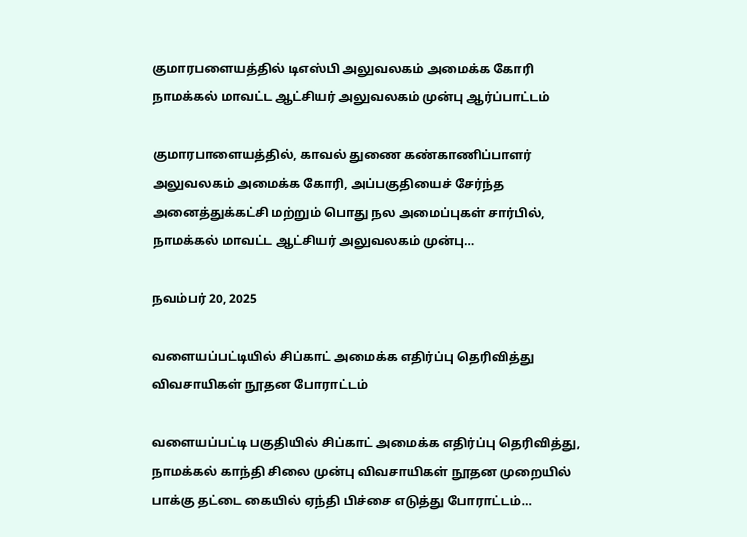குமாரபளையத்தில் டிஎஸ்பி அலுவலகம் அமைக்க கோரி நாமக்கல் மாவட்ட ஆட்சியர் அலுவலகம் முன்பு ஆர்ப்பாட்டம்

குமாரபாளையத்தில், காவல் துணை கண்காணிப்பாளர் அலுவலகம் அமைக்க கோரி, அப்பகுதியைச் சேர்ந்த அனைத்துக்கட்சி மற்றும் பொது நல அமைப்புகள் சார்பில், நாமக்கல் மாவட்ட ஆட்சியர் அலுவலகம் முன்பு…

நவம்பர் 20, 2025

வளையப்பட்டியில் சிப்காட் அமைக்க எதிர்ப்பு தெரிவித்து விவசாயிகள் நூதன போராட்டம்

வளையப்பட்டி பகுதியில் சிப்காட் அமைக்க எதிர்ப்பு தெரிவித்து, நாமக்கல் காந்தி சிலை முன்பு விவசாயிகள் நூதன முறையில் பாக்கு தட்டை கையில் ஏந்தி பிச்சை எடுத்து போராட்டம்…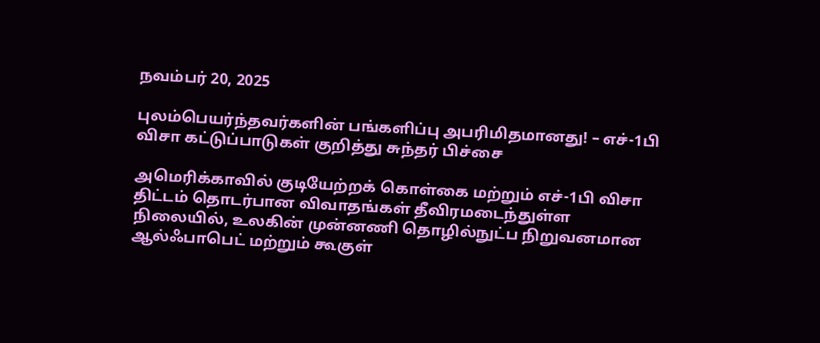நவம்பர் 20, 2025

புலம்பெயர்ந்தவர்களின் பங்களிப்பு அபரிமிதமானது! – எச்-1பி விசா கட்டுப்பாடுகள் குறித்து சுந்தர் பிச்சை

அமெரிக்காவில் குடியேற்றக் கொள்கை மற்றும் எச்-1பி விசா திட்டம் தொடர்பான விவாதங்கள் தீவிரமடைந்துள்ள நிலையில், உலகின் முன்னணி தொழில்நுட்ப நிறுவனமான ஆல்ஃபாபெட் மற்றும் கூகுள்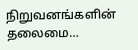நிறுவனங்களின் தலைமை…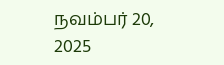நவம்பர் 20, 2025